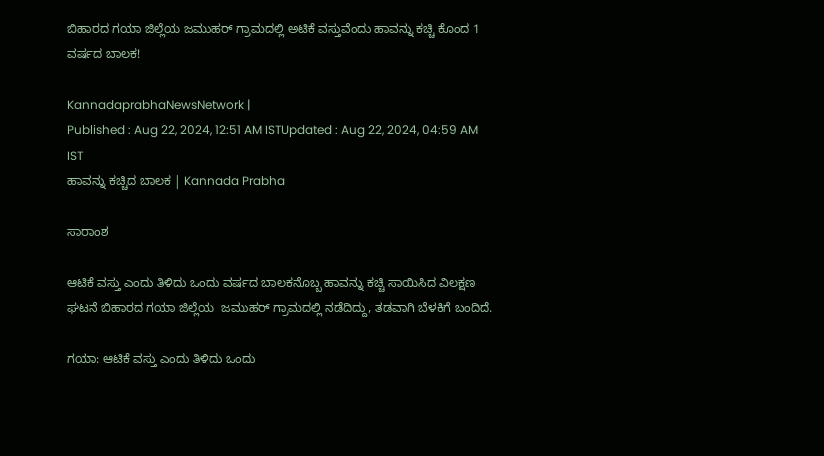ಬಿಹಾರದ ಗಯಾ ಜಿಲ್ಲೆಯ ಜಮುಹರ್‌ ಗ್ರಾಮದಲ್ಲಿ ಅಟಿಕೆ ವಸ್ತುವೆಂದು ಹಾವನ್ನು ಕಚ್ಚಿ ಕೊಂದ 1 ವರ್ಷದ ಬಾಲಕ!

KannadaprabhaNewsNetwork |
Published : Aug 22, 2024, 12:51 AM ISTUpdated : Aug 22, 2024, 04:59 AM IST
ಹಾವನ್ನು ಕಚ್ಚಿದ ಬಾಲಕ | Kannada Prabha

ಸಾರಾಂಶ

ಆಟಿಕೆ ವಸ್ತು ಎಂದು ತಿಳಿದು ಒಂದು ವರ್ಷದ ಬಾಲಕನೊಬ್ಬ ಹಾವನ್ನು ಕಚ್ಚಿ ಸಾಯಿಸಿದ ವಿಲಕ್ಷಣ ಘಟನೆ ಬಿಹಾರದ ಗಯಾ ಜಿಲ್ಲೆಯ  ಜಮುಹರ್‌ ಗ್ರಾಮದಲ್ಲಿ ನಡೆದಿದ್ದು, ತಡವಾಗಿ ಬೆಳಕಿಗೆ ಬಂದಿದೆ.

ಗಯಾ: ಆಟಿಕೆ ವಸ್ತು ಎಂದು ತಿಳಿದು ಒಂದು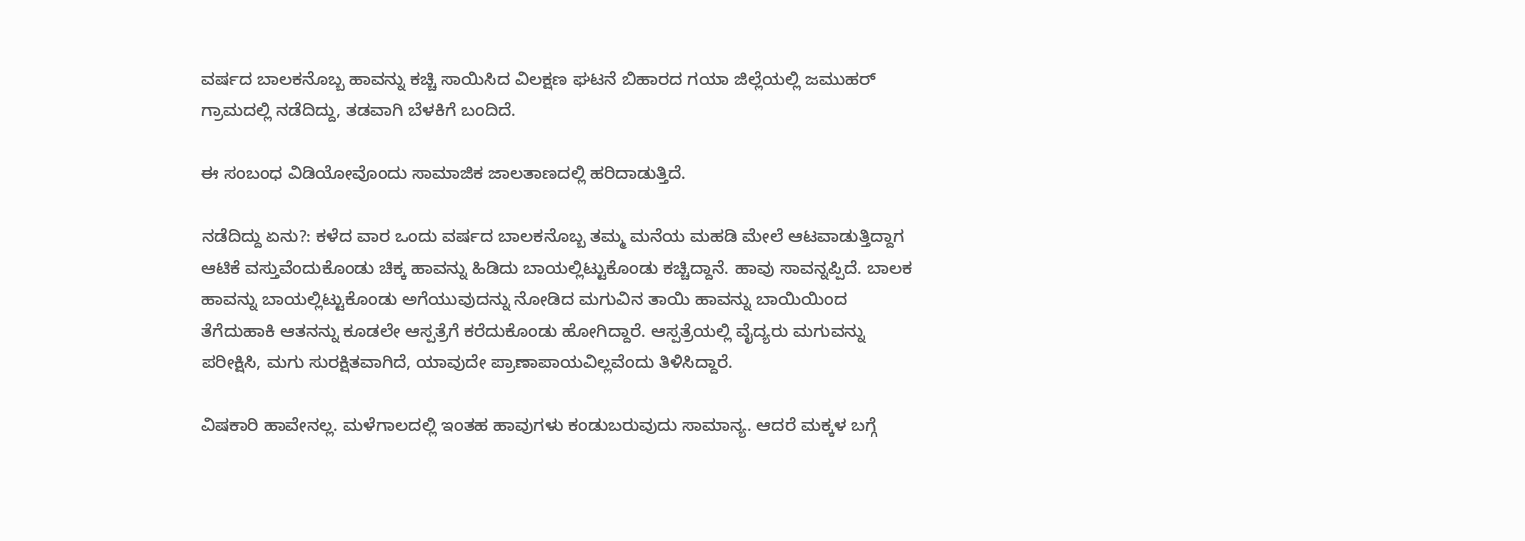ವರ್ಷದ ಬಾಲಕನೊಬ್ಬ ಹಾವನ್ನು ಕಚ್ಚಿ ಸಾಯಿಸಿದ ವಿಲಕ್ಷಣ ಘಟನೆ ಬಿಹಾರದ ಗಯಾ ಜಿಲ್ಲೆಯಲ್ಲಿ ಜಮುಹರ್‌ ಗ್ರಾಮದಲ್ಲಿ ನಡೆದಿದ್ದು, ತಡವಾಗಿ ಬೆಳಕಿಗೆ ಬಂದಿದೆ.

ಈ ಸಂಬಂಧ ವಿಡಿಯೋವೊಂದು ಸಾಮಾಜಿಕ ಜಾಲತಾಣದಲ್ಲಿ ಹರಿದಾಡುತ್ತಿದೆ.

ನಡೆದಿದ್ದು ಏನು?: ಕಳೆದ ವಾರ ಒಂದು ವರ್ಷದ ಬಾಲಕನೊಬ್ಬ ತಮ್ಮ ಮನೆಯ ಮಹಡಿ ಮೇಲೆ ಆಟವಾಡುತ್ತಿದ್ದಾಗ ಆಟಿಕೆ ವಸ್ತುವೆಂದುಕೊಂಡು ಚಿಕ್ಕ ಹಾವನ್ನು ಹಿಡಿದು ಬಾಯಲ್ಲಿಟ್ಟುಕೊಂಡು ಕಚ್ಚಿದ್ದಾನೆ. ಹಾವು ಸಾವನ್ನಪ್ಪಿದೆ. ಬಾಲಕ ಹಾವನ್ನು ಬಾಯಲ್ಲಿಟ್ಟುಕೊಂಡು ಅಗೆಯುವುದನ್ನು ನೋಡಿದ ಮಗುವಿನ ತಾಯಿ ಹಾವನ್ನು ಬಾಯಿಯಿಂದ ತೆಗೆದುಹಾಕಿ ಆತನನ್ನು ಕೂಡಲೇ ಆಸ್ಪತ್ರೆಗೆ ಕರೆದುಕೊಂಡು ಹೋಗಿದ್ದಾರೆ. ಆಸ್ಪತ್ರೆಯಲ್ಲಿ ವೈದ್ಯರು ಮಗುವನ್ನು ಪರೀಕ್ಷಿಸಿ, ಮಗು ಸುರಕ್ಷಿತವಾಗಿದೆ, ಯಾವುದೇ ಪ್ರಾಣಾಪಾಯವಿಲ್ಲವೆಂದು ತಿಳಿಸಿದ್ದಾರೆ.

ವಿಷಕಾರಿ ಹಾವೇನಲ್ಲ. ಮಳೆಗಾಲದಲ್ಲಿ ಇಂತಹ ಹಾವುಗಳು ಕಂಡುಬರುವುದು ಸಾಮಾನ್ಯ. ಆದರೆ ಮಕ್ಕಳ ಬಗ್ಗೆ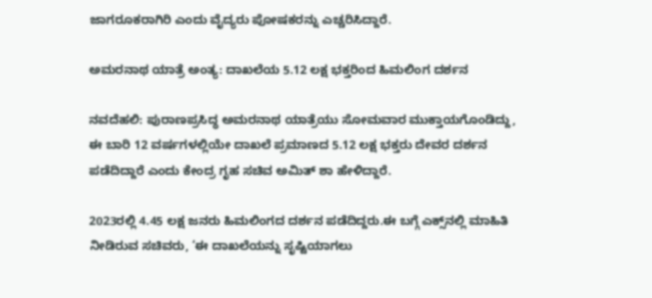ಜಾಗರೂಕರಾಗಿರಿ ಎಂದು ವೈದ್ಯರು ಪೋಷಕರನ್ನು ಎಚ್ಚರಿಸಿದ್ದಾರೆ.

ಅಮರನಾಥ ಯಾತ್ರೆ ಅಂತ್ಯ: ದಾಖಲೆಯ 5.12 ಲಕ್ಷ ಭಕ್ತರಿಂದ ಹಿಮಲಿಂಗ ದರ್ಶನ

ನವದೆಹಲಿ: ಪುರಾಣಪ್ರಸಿದ್ಧ ಅಮರನಾಥ ಯಾತ್ರೆಯು ಸೋಮವಾರ ಮುಕ್ತಾಯಗೊಂಡಿದ್ದು, ಈ ಬಾರಿ 12 ವರ್ಷಗಳಲ್ಲಿಯೇ ದಾಖಲೆ ಪ್ರಮಾಣದ 5.12 ಲಕ್ಷ ಭಕ್ತರು ದೇವರ ದರ್ಶನ ಪಡೆದಿದ್ದಾರೆ ಎಂದು ಕೇಂದ್ರ ಗೃಹ ಸಚಿವ ಅಮಿತ್‌ ಶಾ ಹೇಳಿದ್ದಾರೆ.

2023ರಲ್ಲಿ 4.45 ಲಕ್ಷ ಜನರು ಹಿಮಲಿಂಗದ ದರ್ಶನ ಪಡೆದಿದ್ದರು.ಈ ಬಗ್ಗೆ ಎಕ್ಸ್‌ನಲ್ಲಿ ಮಾಹಿತಿ ನೀಡಿರುವ ಸಚಿವರು, ‘ಈ ದಾಖಲೆಯನ್ನು ಸೃಷ್ಟಿಯಾಗಲು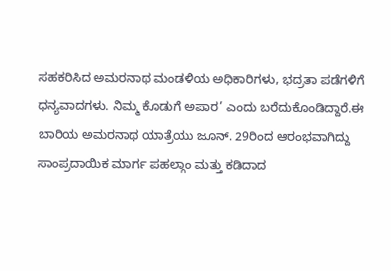ಸಹಕರಿಸಿದ ಅಮರನಾಥ ಮಂಡಳಿಯ ಅಧಿಕಾರಿಗಳು, ಭದ್ರತಾ ಪಡೆಗಳಿಗೆ ಧನ್ಯವಾದಗಳು. ನಿಮ್ಮ ಕೊಡುಗೆ ಅಪಾರ’ ಎಂದು ಬರೆದುಕೊಂಡಿದ್ದಾರೆ.ಈ ಬಾರಿಯ ಅಮರನಾಥ ಯಾತ್ರೆಯು ಜೂನ್‌. 29ರಿಂದ ಆರಂಭವಾಗಿದ್ದು ಸಾಂಪ್ರದಾಯಿಕ ಮಾರ್ಗ ಪಹಲ್ಗಾಂ ಮತ್ತು ಕಡಿದಾದ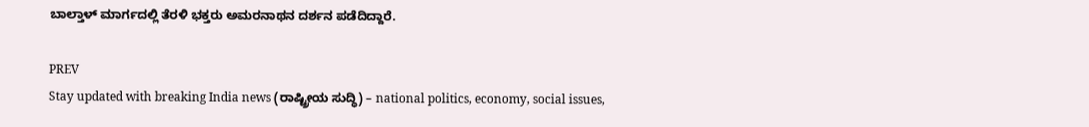ಬಾಲ್ತಾಳ್‌ ಮಾರ್ಗದಲ್ಲಿ ತೆರಳಿ ಭಕ್ತರು ಅಮರನಾಥನ ದರ್ಶನ ಪಡೆದಿದ್ದಾರೆ.

PREV
Stay updated with breaking India news (ರಾಷ್ಟ್ರೀಯ ಸುದ್ಧಿ) – national politics, economy, social issues,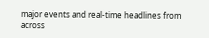major events and real‑time headlines from across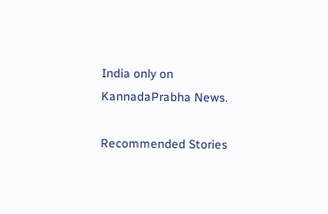India only on KannadaPrabha News.

Recommended Stories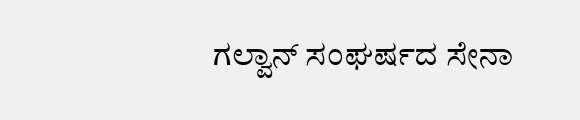ಗಲ್ವಾನ್‌ ಸಂಘರ್ಷದ ಸೇನಾ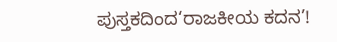ಪುಸ್ತಕದಿಂದ‘ರಾಜಕೀಯ ಕದನ’!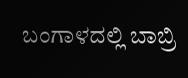ಬಂಗಾಳದಲ್ಲಿ ಬಾಬ್ರಿ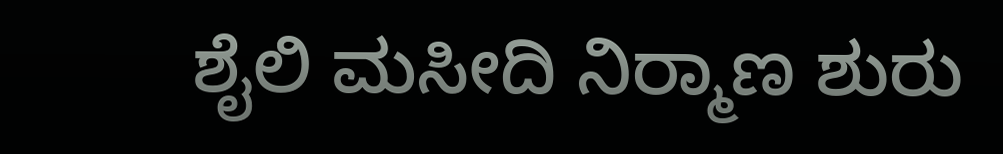ಶೈಲಿ ಮಸೀದಿ ನಿರ್‍ಮಾಣ ಶುರು